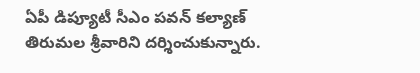ఏపీ డిప్యూటీ సీఎం పవన్ కల్యాణ్ తిరుమల శ్రీవారిని దర్శించుకున్నారు.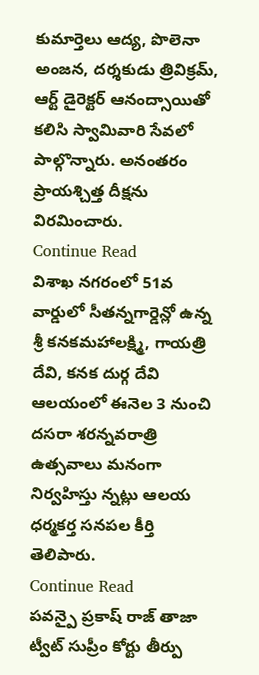కుమార్తెలు ఆద్య, పొలెనా అంజన, దర్శకుడు త్రివిక్రమ్, ఆర్ట్ డైరెక్టర్ ఆనంద్సాయితో కలిసి స్వామివారి సేవలో పాల్గొన్నారు. అనంతరం ప్రాయశ్చిత్త దీక్షను విరమించారు.
Continue Read
విశాఖ నగరంలో 51వ వార్డులో సీతన్నగార్డెన్లో ఉన్న శ్రీ కనకమహాలక్ష్మి, గాయత్రి దేవి, కనక దుర్గ దేవి ఆలయంలో ఈనెల 3 నుంచి దసరా శరన్నవరాత్రి ఉత్సవాలు మనంగా నిర్వహిస్తు న్నట్లు ఆలయ ధర్మకర్త సనపల కీర్తి తెలిపారు.
Continue Read
పవన్పై ప్రకాష్ రాజ్ తాజా ట్వీట్ సుప్రీం కోర్టు తీర్పు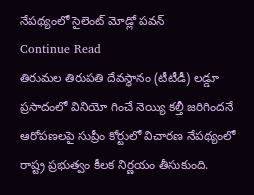నేపథ్యంలో సైలెంట్ మోడ్లో పవన్
Continue Read
తిరుమల తిరుపతి దేవస్థానం (టీటీడీ) లడ్డూ ప్రసాదంలో వినియో గించే నెయ్యి కల్తీ జరిగిందనే ఆరోపణలపై సుప్రీం కోర్టులో విచారణ నేపథ్యంలో రాష్ట్ర ప్రభుత్వం కీలక నిర్ణయం తీసుకుంది.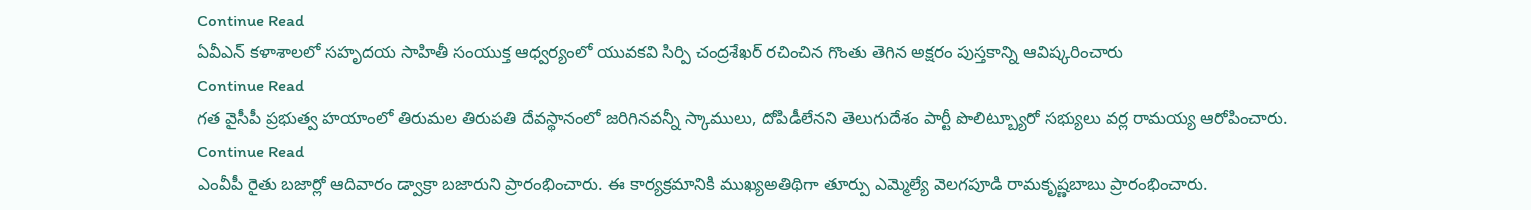Continue Read
ఏవీఎన్ కళాశాలలో సహృదయ సాహితీ సంయుక్త ఆధ్వర్యంలో యువకవి సిర్పి చంద్రశేఖర్ రచించిన గొంతు తెగిన అక్షరం పుస్తకాన్ని ఆవిష్కరించారు
Continue Read
గత వైసీపీ ప్రభుత్వ హయాంలో తిరుమల తిరుపతి దేవస్థానంలో జరిగినవన్నీ స్కాములు, దోపిడీలేనని తెలుగుదేశం పార్టీ పొలిట్బ్యూరో సభ్యులు వర్ల రామయ్య ఆరోపించారు.
Continue Read
ఎంవీపీ రైతు బజార్లో ఆదివారం డ్వాక్రా బజారుని ప్రారంభించారు. ఈ కార్యక్రమానికి ముఖ్యఅతిథిగా తూర్పు ఎమ్మెల్యే వెలగపూడి రామకృష్ణబాబు ప్రారంభించారు.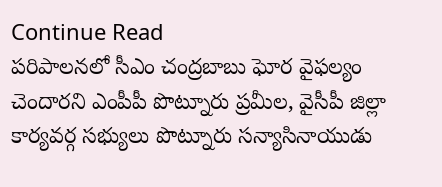Continue Read
పరిపాలనలో సీఎం చంద్రబాబు ఘోర వైఫల్యం చెందారని ఎంపీపీ పొట్నూరు ప్రమీల, వైసీపీ జిల్లా కార్యవర్గ సభ్యులు పొట్నూరు సన్యాసినాయుడు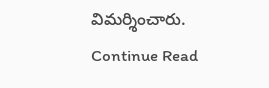విమర్శించారు.
Continue Read